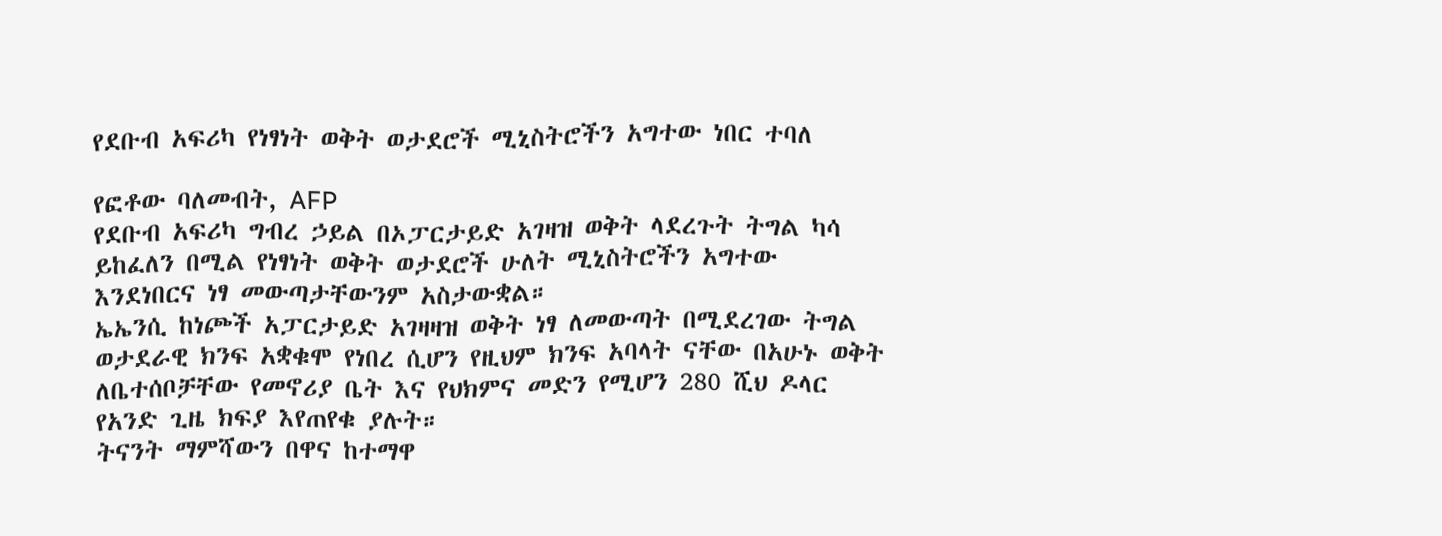የደቡብ አፍሪካ የነፃነት ወቅት ወታደሮች ሚኒስትሮችን አግተው ነበር ተባለ

የፎቶው ባለመብት, AFP
የደቡብ አፍሪካ ግብረ ኃይል በኦፓርታይድ አገዛዝ ወቅት ላደረጉት ትግል ካሳ ይከፈለን በሚል የነፃነት ወቅት ወታደሮች ሁለት ሚኒስትሮችን አግተው እንደነበርና ነፃ መውጣታቸውንም አስታውቋል።
ኤኤንሲ ከነጮች አፓርታይድ አገዛዛዝ ወቅት ነፃ ለመውጣት በሚደረገው ትግል ወታደራዊ ክንፍ አቋቁሞ የነበረ ሲሆን የዚህም ክንፍ አባላት ናቸው በአሁኑ ወቅት ለቤተሰቦቻቸው የመኖሪያ ቤት እና የህክምና መድን የሚሆን 280 ሺህ ዶላር የአንድ ጊዜ ክፍያ እየጠየቁ ያሉት።
ትናንት ማምሻውን በዋና ከተማዋ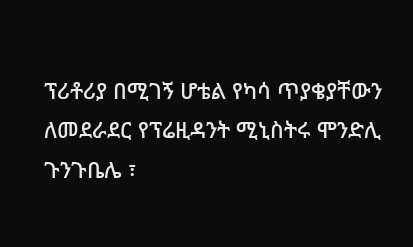ፕሪቶሪያ በሚገኝ ሆቴል የካሳ ጥያቄያቸውን ለመደራደር የፕሬዚዳንት ሚኒስትሩ ሞንድሊ ጉንጉቤሌ ፣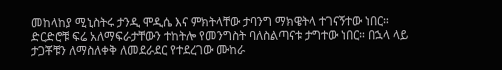መከላከያ ሚኒስትሩ ታንዲ ሞዲሴ እና ምክትላቸው ታባንግ ማክዌትላ ተገናኝተው ነበር።
ድርድሮቹ ፍሬ አለማፍራታቸውን ተከትሎ የመንግስት ባለስልጣናቱ ታግተው ነበር። በኋላ ላይ ታጋቾቹን ለማስለቀቅ ለመደራደር የተደረገው ሙከራ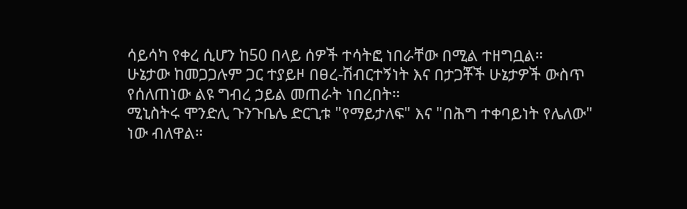ሳይሳካ የቀረ ሲሆን ከ50 በላይ ሰዎች ተሳትፎ ነበራቸው በሚል ተዘግቧል።
ሁኔታው ከመጋጋሉም ጋር ተያይዞ በፀረ-ሽብርተኝነት እና በታጋቾች ሁኔታዎች ውስጥ የሰለጠነው ልዩ ግብረ ኃይል መጠራት ነበረበት።
ሚኒስትሩ ሞንድሊ ጉንጉቤሌ ድርጊቱ "የማይታለፍ" እና "በሕግ ተቀባይነት የሌለው" ነው ብለዋል።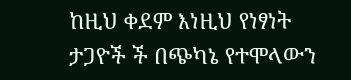ከዚህ ቀደም እነዚህ የነፃነት ታጋዮች ች በጭካኔ የተሞላውን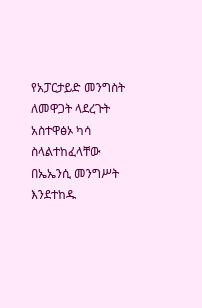የአፓርታይድ መንግስት ለመዋጋት ላደረጉት አስተዋፅኦ ካሳ ስላልተከፈላቸው በኤኤንሲ መንግሥት እንደተከዱ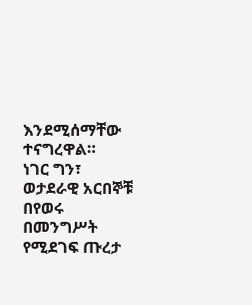እንደሚሰማቸው ተናግረዋል።
ነገር ግን፣ ወታደራዊ አርበኞቹ በየወሩ በመንግሥት የሚደገፍ ጡረታ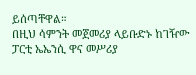ይሰጣቸዋል።
በዚህ ሳምንት መጀመሪያ ላይቡድኑ ከገዥው ፓርቲ ኤኤንሲ ዋና መሥሪያ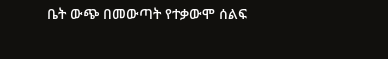ቤት ውጭ በመውጣት የተቃውሞ ሰልፍ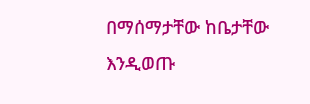በማሰማታቸው ከቤታቸው እንዲወጡ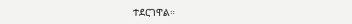ተደርገዋል።